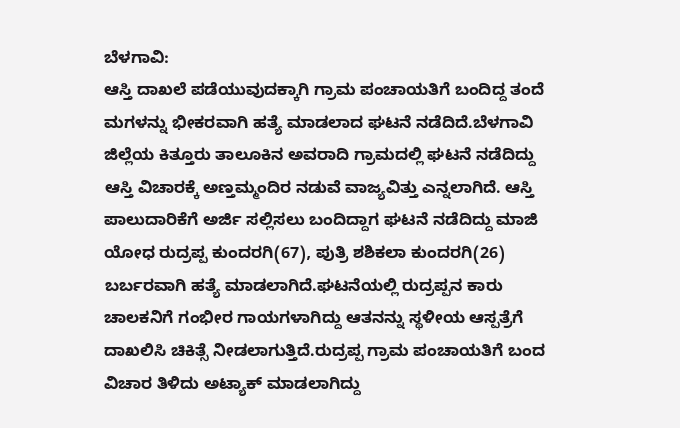ಬೆಳಗಾವಿ:
ಆಸ್ತಿ ದಾಖಲೆ ಪಡೆಯುವುದಕ್ಕಾಗಿ ಗ್ರಾಮ ಪಂಚಾಯತಿಗೆ ಬಂದಿದ್ದ ತಂದೆ ಮಗಳನ್ನು ಭೀಕರವಾಗಿ ಹತ್ಯೆ ಮಾಡಲಾದ ಘಟನೆ ನಡೆದಿದೆ.ಬೆಳಗಾವಿ ಜಿಲ್ಲೆಯ ಕಿತ್ತೂರು ತಾಲೂಕಿನ ಅವರಾದಿ ಗ್ರಾಮದಲ್ಲಿ ಘಟನೆ ನಡೆದಿದ್ದು ಆಸ್ತಿ ವಿಚಾರಕ್ಕೆ ಅಣ್ತಮ್ಮಂದಿರ ನಡುವೆ ವಾಜ್ಯವಿತ್ತು ಎನ್ನಲಾಗಿದೆ. ಆಸ್ತಿ ಪಾಲುದಾರಿಕೆಗೆ ಅರ್ಜಿ ಸಲ್ಲಿಸಲು ಬಂದಿದ್ದಾಗ ಘಟನೆ ನಡೆದಿದ್ದು ಮಾಜಿ ಯೋಧ ರುದ್ರಪ್ಪ ಕುಂದರಗಿ(67), ಪುತ್ರಿ ಶಶಿಕಲಾ ಕುಂದರಗಿ(26) ಬರ್ಬರವಾಗಿ ಹತ್ಯೆ ಮಾಡಲಾಗಿದೆ.ಘಟನೆಯಲ್ಲಿ ರುದ್ರಪ್ಪನ ಕಾರು ಚಾಲಕನಿಗೆ ಗಂಭೀರ ಗಾಯಗಳಾಗಿದ್ದು ಆತನನ್ನು ಸ್ಥಳೀಯ ಆಸ್ಪತ್ರೆಗೆ ದಾಖಲಿಸಿ ಚಿಕಿತ್ಸೆ ನೀಡಲಾಗುತ್ತಿದೆ.ರುದ್ರಪ್ಪ ಗ್ರಾಮ ಪಂಚಾಯತಿಗೆ ಬಂದ ವಿಚಾರ ತಿಳಿದು ಅಟ್ಯಾಕ್ ಮಾಡಲಾಗಿದ್ದು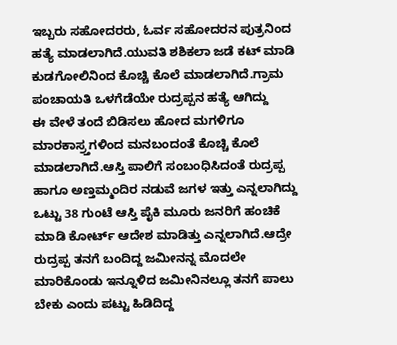ಇಬ್ಬರು ಸಹೋದರರು, ಓರ್ವ ಸಹೋದರನ ಪುತ್ರನಿಂದ ಹತ್ಯೆ ಮಾಡಲಾಗಿದೆ.ಯುವತಿ ಶಶಿಕಲಾ ಜಡೆ ಕಟ್ ಮಾಡಿ ಕುಡಗೋಲಿನಿಂದ ಕೊಚ್ಚಿ ಕೊಲೆ ಮಾಡಲಾಗಿದೆ.ಗ್ರಾಮ ಪಂಚಾಯತಿ ಒಳಗೆಡೆಯೇ ರುದ್ರಪ್ಪನ ಹತ್ಯೆ ಆಗಿದ್ದು
ಈ ವೇಳೆ ತಂದೆ ಬಿಡಿಸಲು ಹೋದ ಮಗಳಿಗೂ ಮಾರಕಾಸ್ರ್ತಗಳಿಂದ ಮನಬಂದಂತೆ ಕೊಚ್ಚಿ ಕೊಲೆ ಮಾಡಲಾಗಿದೆ.ಆಸ್ತಿ ಪಾಲಿಗೆ ಸಂಬಂಧಿಸಿದಂತೆ ರುದ್ರಪ್ಪ ಹಾಗೂ ಅಣ್ತಮ್ಮಂದಿರ ನಡುವೆ ಜಗಳ ಇತ್ತು ಎನ್ನಲಾಗಿದ್ದು ಒಟ್ಟು 38 ಗುಂಟೆ ಆಸ್ತಿ ಪೈಕಿ ಮೂರು ಜನರಿಗೆ ಹಂಚಿಕೆ ಮಾಡಿ ಕೋರ್ಟ್ ಆದೇಶ ಮಾಡಿತ್ತು ಎನ್ನಲಾಗಿದೆ.ಆದ್ರೇ ರುದ್ರಪ್ಪ ತನಗೆ ಬಂದಿದ್ದ ಜಮೀನನ್ನ ಮೊದಲೇ ಮಾರಿಕೊಂಡು ಇನ್ನೂಳಿದ ಜಮೀನಿನಲ್ಲೂ ತನಗೆ ಪಾಲು ಬೇಕು ಎಂದು ಪಟ್ಟು ಹಿಡಿದಿದ್ದ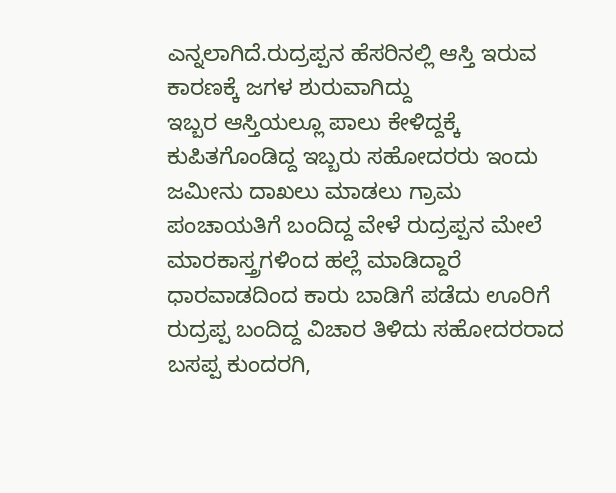ಎನ್ನಲಾಗಿದೆ.ರುದ್ರಪ್ಪನ ಹೆಸರಿನಲ್ಲಿ ಆಸ್ತಿ ಇರುವ ಕಾರಣಕ್ಕೆ ಜಗಳ ಶುರುವಾಗಿದ್ದು
ಇಬ್ಬರ ಆಸ್ತಿಯಲ್ಲೂ ಪಾಲು ಕೇಳಿದ್ದಕ್ಕೆ ಕುಪಿತಗೊಂಡಿದ್ದ ಇಬ್ಬರು ಸಹೋದರರು ಇಂದು ಜಮೀನು ದಾಖಲು ಮಾಡಲು ಗ್ರಾಮ ಪಂಚಾಯತಿಗೆ ಬಂದಿದ್ದ ವೇಳೆ ರುದ್ರಪ್ಪನ ಮೇಲೆ ಮಾರಕಾಸ್ತ್ರಗಳಿಂದ ಹಲ್ಲೆ ಮಾಡಿದ್ದಾರೆ ಧಾರವಾಡದಿಂದ ಕಾರು ಬಾಡಿಗೆ ಪಡೆದು ಊರಿಗೆ ರುದ್ರಪ್ಪ ಬಂದಿದ್ದ ವಿಚಾರ ತಿಳಿದು ಸಹೋದರರಾದ ಬಸಪ್ಪ ಕುಂದರಗಿ,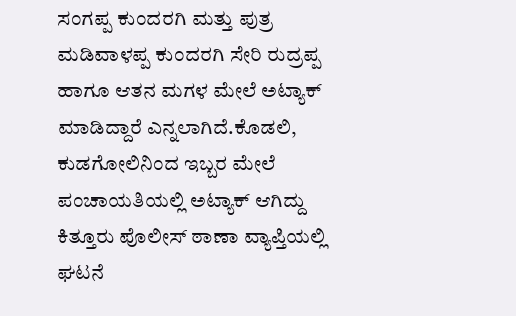ಸಂಗಪ್ಪ ಕುಂದರಗಿ ಮತ್ತು ಪುತ್ರ ಮಡಿವಾಳಪ್ಪ ಕುಂದರಗಿ ಸೇರಿ ರುದ್ರಪ್ಪ ಹಾಗೂ ಆತನ ಮಗಳ ಮೇಲೆ ಅಟ್ಯಾಕ್ ಮಾಡಿದ್ದಾರೆ ಎನ್ನಲಾಗಿದೆ.ಕೊಡಲಿ, ಕುಡಗೋಲಿನಿಂದ ಇಬ್ಬರ ಮೇಲೆ ಪಂಚಾಯತಿಯಲ್ಲಿ ಅಟ್ಯಾಕ್ ಆಗಿದ್ದು ಕಿತ್ತೂರು ಪೊಲೀಸ್ ಠಾಣಾ ವ್ಯಾಪ್ತಿಯಲ್ಲಿ ಘಟನೆ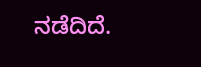ನಡೆದಿದೆ.